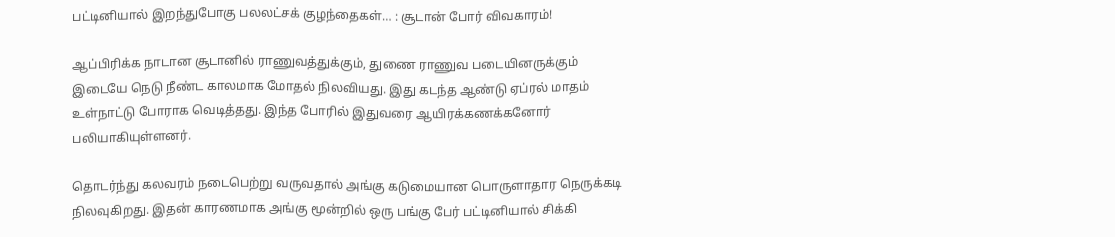பட்டினியால் இறந்துபோகு பலலட்சக் குழந்தைகள்… : சூடான் போர் விவகாரம்!

ஆப்பிரிக்க நாடான சூடானில் ராணுவத்துக்கும், துணை ராணுவ படையினருக்கும் இடையே நெடு நீண்ட காலமாக மோதல் நிலவியது. இது கடந்த ஆண்டு ஏப்ரல் மாதம் உள்நாட்டு போராக வெடித்தது. இந்த போரில் இதுவரை ஆயிரக்கணக்கனோர் பலியாகியுள்ளனர்.

தொடர்ந்து கலவரம் நடைபெற்று வருவதால் அங்கு கடுமையான பொருளாதார நெருக்கடி நிலவுகிறது. இதன் காரணமாக அங்கு மூன்றில் ஒரு பங்கு பேர் பட்டினியால் சிக்கி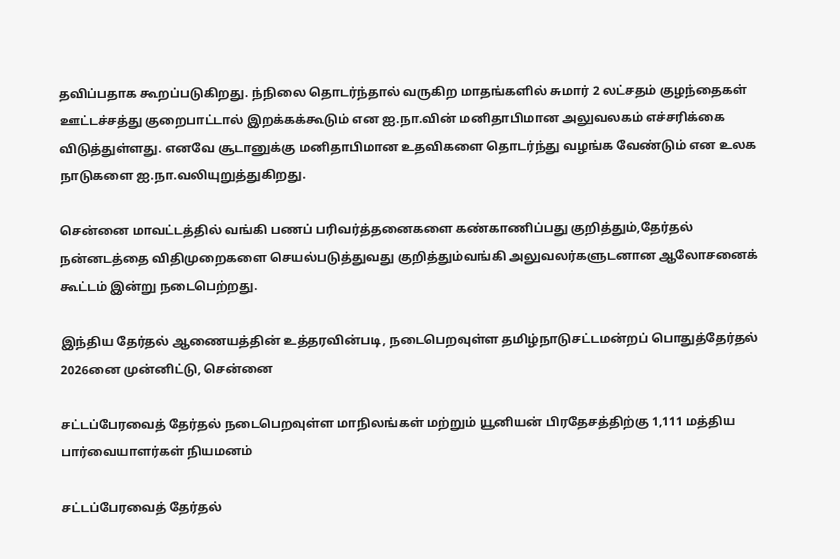தவிப்பதாக கூறப்படுகிறது. ந்நிலை தொடர்ந்தால் வருகிற மாதங்களில் சுமார் 2 லட்சதம் குழந்தைகள் ஊட்டச்சத்து குறைபாட்டால் இறக்கக்கூடும் என ஐ.நா.வின் மனிதாபிமான அலுவலகம் எச்சரிக்கை விடுத்துள்ளது. எனவே சூடானுக்கு மனிதாபிமான உதவிகளை தொடர்ந்து வழங்க வேண்டும் என உலக நாடுகளை ஐ.நா.வலியுறுத்துகிறது.

சென்னை மாவட்டத்தில் வங்கி பணப் பரிவர்த்தனைகளை கண்காணிப்பது குறித்தும்,தேர்தல் நன்னடத்தை விதிமுறைகளை செயல்படுத்துவது குறித்தும்வங்கி அலுவலர்களுடனான ஆலோசனைக் கூட்டம் இன்று நடைபெற்றது.

இந்திய தேர்தல் ஆணையத்தின் உத்தரவின்படி, நடைபெறவுள்ள தமிழ்நாடுசட்டமன்றப் பொதுத்தேர்தல் 2026னை முன்னிட்டு, சென்னை

சட்டப்பேரவைத் தேர்தல் நடைபெறவுள்ள மாநிலங்கள் மற்றும் யூனியன் பிரதேசத்திற்கு 1,111 மத்திய பார்வையாளர்கள் நியமனம்

சட்டப்பேரவைத் தேர்தல்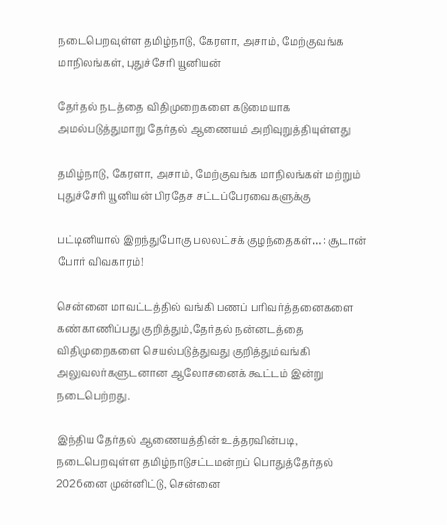நடைபெறவுள்ள தமிழ்நாடு, கேரளா, அசாம், மேற்குவங்க மாநிலங்கள், புதுச்சேரி யூனியன்

தேர்தல் நடத்தை விதிமுறைகளை கடுமையாக அமல்படுத்துமாறு தேர்தல் ஆணையம் அறிவுறுத்தியுள்ளது

தமிழ்நாடு, கேரளா, அசாம், மேற்குவங்க மாநிலங்கள் மற்றும் புதுச்சேரி யூனியன் பிரதேச சட்டப்பேரவைகளுக்கு

பட்டினியால் இறந்துபோகு பலலட்சக் குழந்தைகள்… : சூடான் போர் விவகாரம்!

சென்னை மாவட்டத்தில் வங்கி பணப் பரிவர்த்தனைகளை கண்காணிப்பது குறித்தும்,தேர்தல் நன்னடத்தை விதிமுறைகளை செயல்படுத்துவது குறித்தும்வங்கி அலுவலர்களுடனான ஆலோசனைக் கூட்டம் இன்று நடைபெற்றது.

இந்திய தேர்தல் ஆணையத்தின் உத்தரவின்படி, நடைபெறவுள்ள தமிழ்நாடுசட்டமன்றப் பொதுத்தேர்தல் 2026னை முன்னிட்டு, சென்னை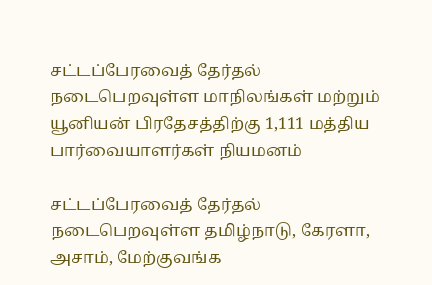சட்டப்பேரவைத் தேர்தல் நடைபெறவுள்ள மாநிலங்கள் மற்றும் யூனியன் பிரதேசத்திற்கு 1,111 மத்திய பார்வையாளர்கள் நியமனம்

சட்டப்பேரவைத் தேர்தல் நடைபெறவுள்ள தமிழ்நாடு, கேரளா, அசாம், மேற்குவங்க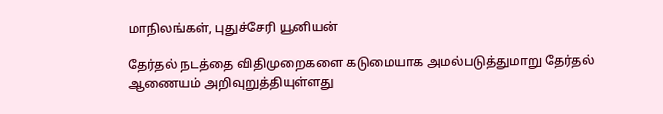மாநிலங்கள், புதுச்சேரி யூனியன்

தேர்தல் நடத்தை விதிமுறைகளை கடுமையாக அமல்படுத்துமாறு தேர்தல் ஆணையம் அறிவுறுத்தியுள்ளது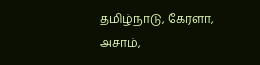தமிழ்நாடு, கேரளா, அசாம்,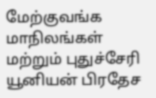மேற்குவங்க மாநிலங்கள் மற்றும் புதுச்சேரி யூனியன் பிரதேச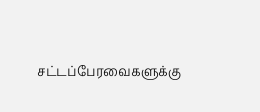சட்டப்பேரவைகளுக்கு